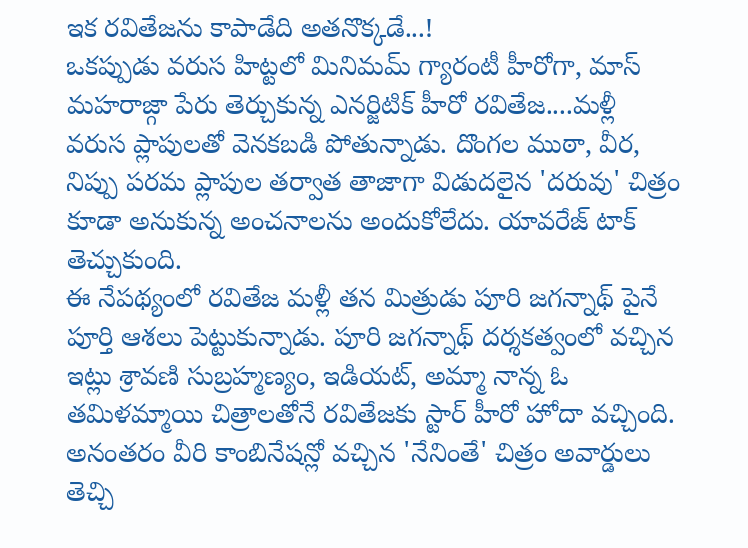ఇక రవితేజను కాపాడేది అతనొక్కడే...!
ఒకప్పుడు వరుస హిట్టలో మినిమమ్ గ్యారంటీ హీరోగా, మాస్ మహరాజ్గా పేరు తెర్చుకున్న ఎనర్జిటిక్ హీరో రవితేజ....మళ్లీ వరుస ప్లాపులతో వెనకబడి పోతున్నాడు. దొంగల ముఠా, వీర, నిప్పు పరమ ప్లాపుల తర్వాత తాజాగా విడుదలైన 'దరువు' చిత్రం కూడా అనుకున్న అంచనాలను అందుకోలేదు. యావరేజ్ టాక్ తెచ్చుకుంది.
ఈ నేపథ్యంలో రవితేజ మళ్లీ తన మిత్రుడు పూరి జగన్నాథ్ పైనే పూర్తి ఆశలు పెట్టుకున్నాడు. పూరి జగన్నాథ్ దర్శకత్వంలో వచ్చిన ఇట్లు శ్రావణి సుబ్రహ్మణ్యం, ఇడియట్, అమ్మా నాన్న ఓ తమిళమ్మాయి చిత్రాలతోనే రవితేజకు స్టార్ హీరో హోదా వచ్చింది. అనంతరం వీరి కాంబినేషన్లో వచ్చిన 'నేనింతే' చిత్రం అవార్డులు తెచ్చి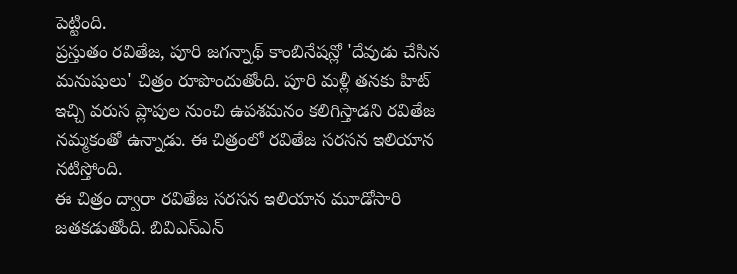పెట్టింది.
ప్రస్తుతం రవితేజ, పూరి జగన్నాథ్ కాంబినేషన్లో 'దేవుడు చేసిన మనుషులు' చిత్రం రూపొందుతోంది. పూరి మళ్లీ తనకు హిట్ ఇచ్చి వరుస ప్లాపుల నుంచి ఉపశమనం కలిగిస్తాడని రవితేజ నమ్మకంతో ఉన్నాడు. ఈ చిత్రంలో రవితేజ సరసన ఇలియాన నటిస్తోంది.
ఈ చిత్రం ద్వారా రవితేజ సరసన ఇలియాన మూడోసారి జతకడుతోంది. బివిఎస్ఎన్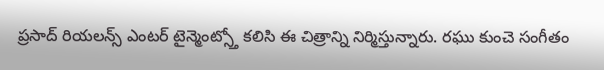ప్రసాద్ రియలన్స్ ఎంటర్ టైన్మెంట్స్తో కలిసి ఈ చిత్రాన్ని నిర్మిస్తున్నారు. రఘు కుంచె సంగీతం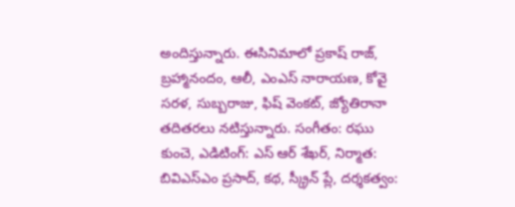అందిస్తున్నారు. ఈసినిమాలో ప్రకాష్ రాజ్, బ్రహ్మానందం, ఆలీ, ఎంఎస్ నారాయణ, కోవై సరళ, సుబ్బరాజు, ఫిష్ వెంకట్, జ్యోతిరానా తదితరలు నటిస్తున్నారు. సంగీతం: రఘు కుంచె, ఎడిటింగ్: ఎస్ ఆర్ శేఖర్, నిర్మాత: బివిఎస్ఎం ప్రసాద్, కథ, స్క్రీన్ ప్లే, దర్శకత్వం: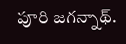పూరి జగన్నాథ్.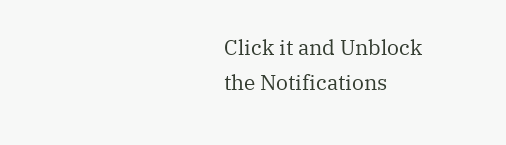Click it and Unblock the Notifications